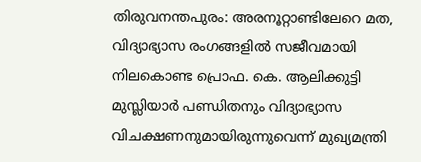തിരുവനന്തപുരം: അരനൂറ്റാണ്ടിലേറെ മത, വിദ്യാഭ്യാസ രംഗങ്ങളിൽ സജീവമായി നിലകൊണ്ട പ്രൊഫ. കെ. ആലിക്കുട്ടി മുസ്ലിയാർ പണ്ഡിതനും വിദ്യാഭ്യാസ വിചക്ഷണനുമായിരുന്നുവെന്ന് മുഖ്യമന്ത്രി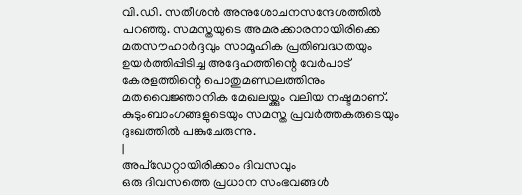വി.ഡി. സതീശൻ അനുശോചനസന്ദേശത്തിൽ പറഞ്ഞു. സമസ്തയുടെ അമരക്കാരനായിരിക്കെ മതസൗഹാർദ്ദവും സാമൂഹിക പ്രതിബദ്ധതയും ഉയർത്തിപ്പിടിച്ച അദ്ദേഹത്തിന്റെ വേർപാട് കേരളത്തിന്റെ പൊതുമണ്ഡലത്തിനും മതവൈജ്ഞാനിക മേഖലയ്ക്കും വലിയ നഷ്ടമാണ്. കുടുംബാംഗങ്ങളുടെയും സമസ്ത പ്രവർത്തകരുടെയും ദുഃഖത്തിൽ പങ്കുചേരുന്നു.
|
അപ്ഡേറ്റായിരിക്കാം ദിവസവും
ഒരു ദിവസത്തെ പ്രധാന സംഭവങ്ങൾ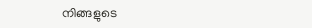നിങ്ങളുടെ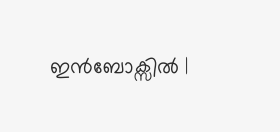ഇൻബോക്സിൽ |